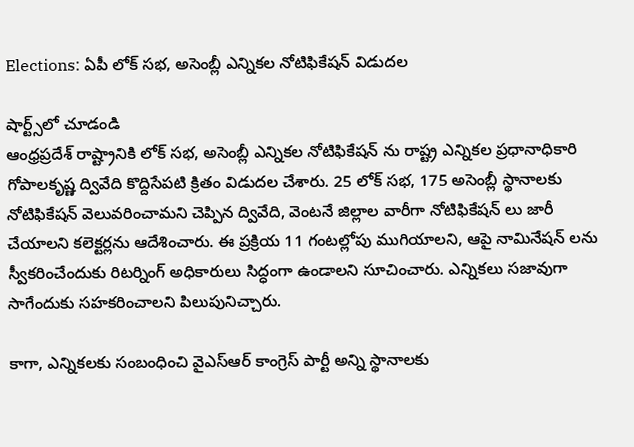Elections: ఏపీ లోక్ సభ, అసెంబ్లీ ఎన్నికల నోటిఫికేషన్ విడుదల

షార్ట్స్‌లో చూడండి
ఆంధ్రప్రదేశ్ రాష్ట్రానికి లోక్ సభ, అసెంబ్లీ ఎన్నికల నోటిఫికేషన్ ను రాష్ట్ర ఎన్నికల ప్రధానాధికారి గోపాలకృష్ణ ద్వివేది కొద్దిసేపటి క్రితం విడుదల చేశారు. 25 లోక్‌ సభ, 175 అసెంబ్లీ స్థానాలకు నోటిఫికేషన్ వెలువరించామని చెప్పిన ద్వివేది, వెంటనే జిల్లాల వారీగా నోటిఫికేషన్‌ లు జారీ చేయాలని కలెక్టర్లను ఆదేశించారు. ఈ ప్రక్రియ 11 గంటల్లోపు ముగియాలని, ఆపై నామినేషన్‌ లను స్వీకరించేందుకు రిటర్నింగ్ అధికారులు సిద్ధంగా ఉండాలని సూచించారు. ఎన్నికలు సజావుగా సాగేందుకు సహకరించాలని పిలుపునిచ్చారు.

కాగా, ఎన్నికలకు సంబంధించి వైఎస్ఆర్ కాంగ్రెస్ పార్టీ అన్ని స్థానాలకు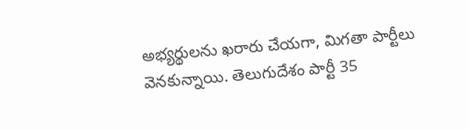అభ్యర్థులను ఖరారు చేయగా, మిగతా పార్టీలు వెనకున్నాయి. తెలుగుదేశం పార్టీ 35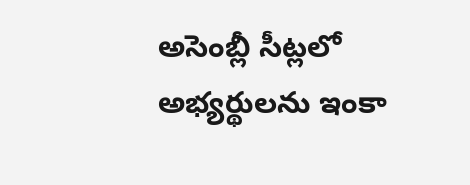అసెంబ్లీ సీట్లలో అభ్యర్థులను ఇంకా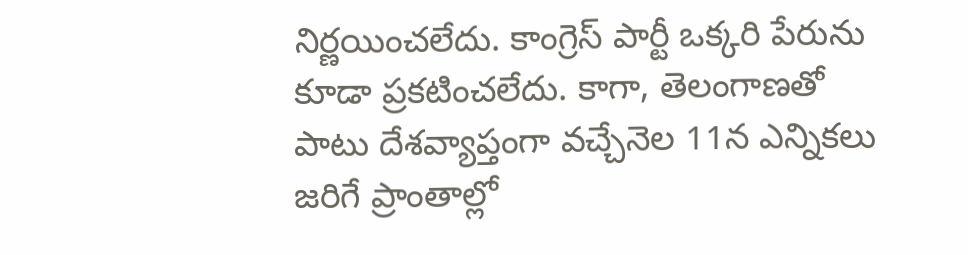నిర్ణయించలేదు. కాంగ్రెస్ పార్టీ ఒక్కరి పేరును కూడా ప్రకటించలేదు. కాగా, తెలంగాణతో పాటు దేశవ్యాప్తంగా వచ్చేనెల 11న ఎన్నికలు జరిగే ప్రాంతాల్లో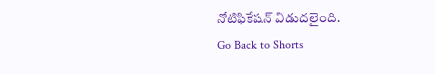నోటిఫికేషన్ విడుదలైంది.
Go Back to Shorts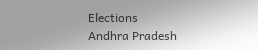Elections
Andhra Pradesh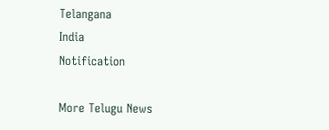Telangana
India
Notification

More Telugu News